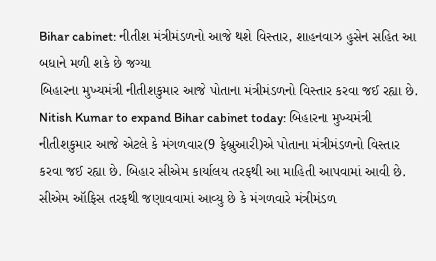Bihar cabinet: નીતીશ મંત્રીમંડળનો આજે થશે વિસ્તાર, શાહનવાઝ હુસેન સહિત આ બધાને મળી શકે છે જગ્યા
બિહારના મુખ્યમંત્રી નીતીશકુમાર આજે પોતાના મંત્રીમંડળનો વિસ્તાર કરવા જઈ રહ્યા છે.
Nitish Kumar to expand Bihar cabinet today: બિહારના મુખ્યમંત્રી નીતીશકુમાર આજે એટલે કે મંગળવાર(9 ફેબ્રુઆરી)એ પોતાના મંત્રીમંડળનો વિસ્તાર કરવા જઈ રહ્યા છે. બિહાર સીએમ કાર્યાલય તરફથી આ માહિતી આપવામાં આવી છે. સીએમ ઑફિસ તરફથી જણાવવામાં આવ્યુ છે કે મંગળવારે મંત્રીમંડળ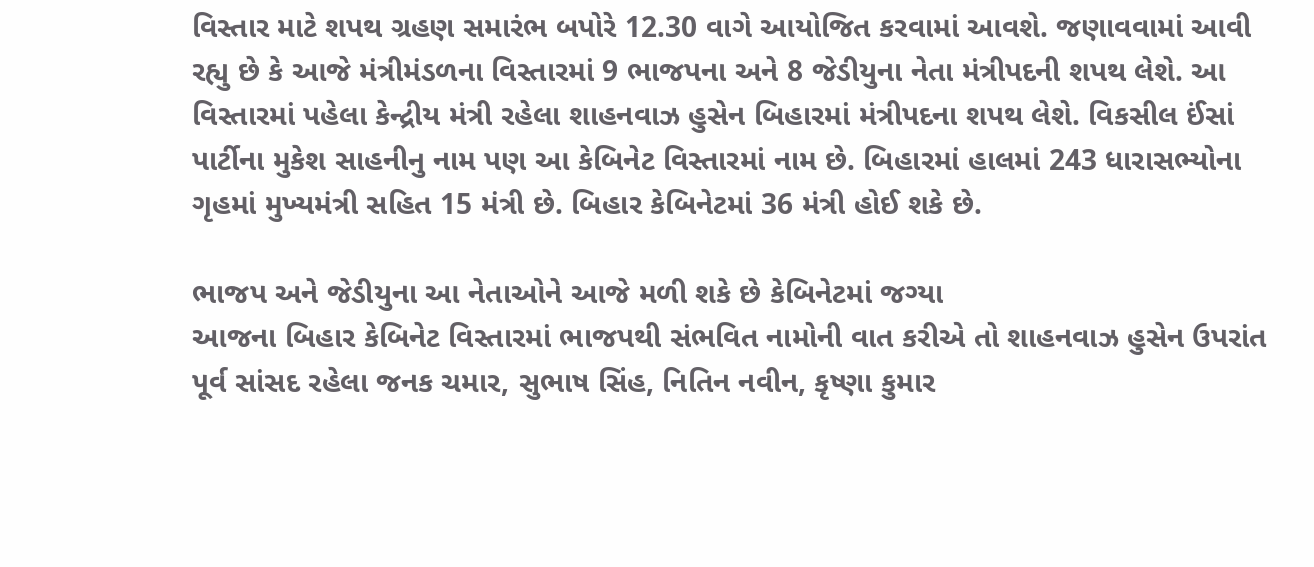વિસ્તાર માટે શપથ ગ્રહણ સમારંભ બપોરે 12.30 વાગે આયોજિત કરવામાં આવશે. જણાવવામાં આવી રહ્યુ છે કે આજે મંત્રીમંડળના વિસ્તારમાં 9 ભાજપના અને 8 જેડીયુના નેતા મંત્રીપદની શપથ લેશે. આ વિસ્તારમાં પહેલા કેન્દ્રીય મંત્રી રહેલા શાહનવાઝ હુસેન બિહારમાં મંત્રીપદના શપથ લેશે. વિકસીલ ઈંસાં પાર્ટીના મુકેશ સાહનીનુ નામ પણ આ કેબિનેટ વિસ્તારમાં નામ છે. બિહારમાં હાલમાં 243 ધારાસભ્યોના ગૃહમાં મુખ્યમંત્રી સહિત 15 મંત્રી છે. બિહાર કેબિનેટમાં 36 મંત્રી હોઈ શકે છે.

ભાજપ અને જેડીયુના આ નેતાઓને આજે મળી શકે છે કેબિનેટમાં જગ્યા
આજના બિહાર કેબિનેટ વિસ્તારમાં ભાજપથી સંભવિત નામોની વાત કરીએ તો શાહનવાઝ હુસેન ઉપરાંત પૂર્વ સાંસદ રહેલા જનક ચમાર, સુભાષ સિંહ, નિતિન નવીન, કૃષ્ણા કુમાર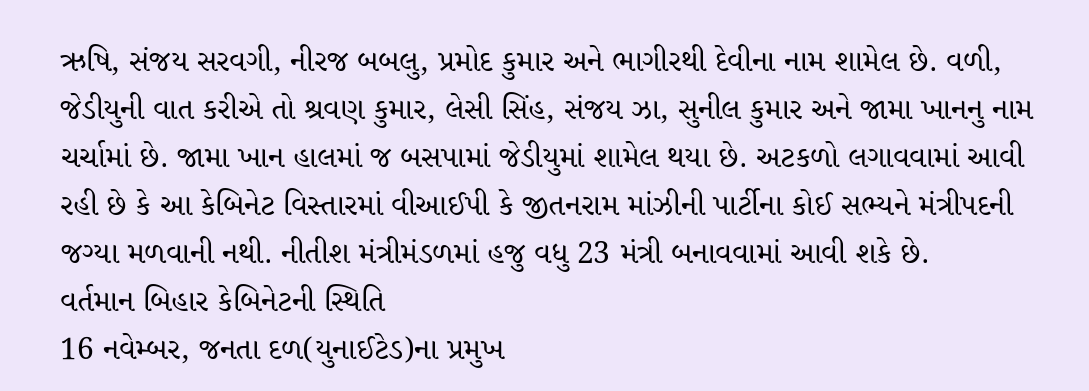ઋષિ, સંજય સરવગી, નીરજ બબલુ, પ્રમોદ કુમાર અને ભાગીરથી દેવીના નામ શામેલ છે. વળી, જેડીયુની વાત કરીએ તો શ્રવણ કુમાર, લેસી સિંહ, સંજય ઝા, સુનીલ કુમાર અને જામા ખાનનુ નામ ચર્ચામાં છે. જામા ખાન હાલમાં જ બસપામાં જેડીયુમાં શામેલ થયા છે. અટકળો લગાવવામાં આવી રહી છે કે આ કેબિનેટ વિસ્તારમાં વીઆઈપી કે જીતનરામ માંઝીની પાર્ટીના કોઈ સભ્યને મંત્રીપદની જગ્યા મળવાની નથી. નીતીશ મંત્રીમંડળમાં હજુ વધુ 23 મંત્રી બનાવવામાં આવી શકે છે.
વર્તમાન બિહાર કેબિનેટની સ્થિતિ
16 નવેમ્બર, જનતા દળ(યુનાઈટેડ)ના પ્રમુખ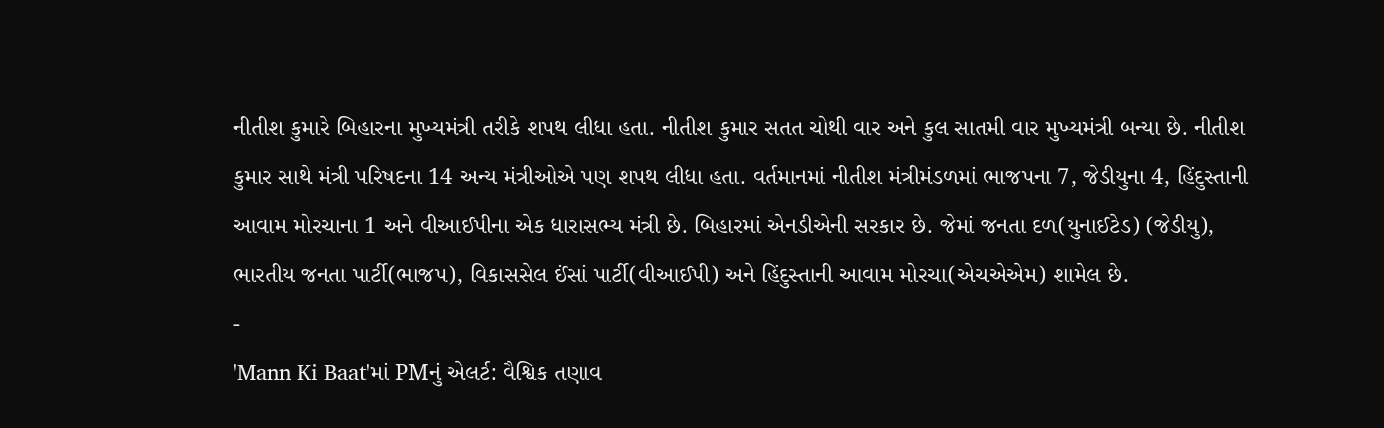નીતીશ કુમારે બિહારના મુખ્યમંત્રી તરીકે શપથ લીધા હતા. નીતીશ કુમાર સતત ચોથી વાર અને કુલ સાતમી વાર મુખ્યમંત્રી બન્યા છે. નીતીશ કુમાર સાથે મંત્રી પરિષદના 14 અન્ય મંત્રીઓએ પણ શપથ લીધા હતા. વર્તમાનમાં નીતીશ મંત્રીમંડળમાં ભાજપના 7, જેડીયુના 4, હિંદુસ્તાની આવામ મોરચાના 1 અને વીઆઈપીના એક ધારાસભ્ય મંત્રી છે. બિહારમાં એનડીએની સરકાર છે. જેમાં જનતા દળ(યુનાઈટેડ) (જેડીયુ), ભારતીય જનતા પાર્ટી(ભાજપ), વિકાસસેલ ઈંસાં પાર્ટી(વીઆઈપી) અને હિંદુસ્તાની આવામ મોરચા(એચએએમ) શામેલ છે.
-
'Mann Ki Baat'માં PMનું એલર્ટ: વૈશ્વિક તણાવ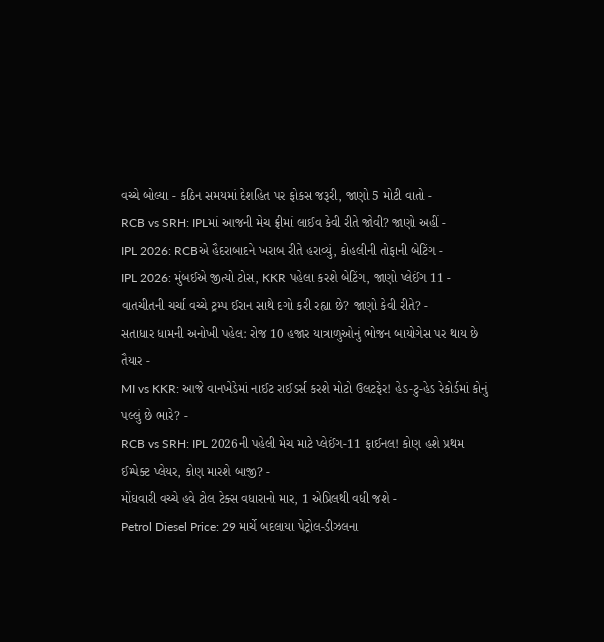વચ્ચે બોલ્યા - કઠિન સમયમાં દેશહિત પર ફોકસ જરૂરી, જાણો 5 મોટી વાતો -
RCB vs SRH: IPLમાં આજની મેચ ફ્રીમાં લાઈવ કેવી રીતે જોવી? જાણો અહીં -
IPL 2026: RCBએ હૈદરાબાદને ખરાબ રીતે હરાવ્યું, કોહલીની તોફાની બેટિંગ -
IPL 2026: મુંબઈએ જીત્યો ટોસ, KKR પહેલા કરશે બેટિંગ, જાણો પ્લેઈંગ 11 -
વાતચીતની ચર્ચા વચ્ચે ટ્રમ્પ ઈરાન સાથે દગો કરી રહ્યા છે? જાણો કેવી રીતે? -
સતાધાર ધામની અનોખી પહેલ: રોજ 10 હજાર યાત્રાળુઓનું ભોજન બાયોગેસ પર થાય છે તૈયાર -
MI vs KKR: આજે વાનખેડેમાં નાઈટ રાઈડર્સ કરશે મોટો ઉલટફેર! હેડ-ટુ-હેડ રેકોર્ડમાં કોનું પલ્લું છે ભારે? -
RCB vs SRH: IPL 2026ની પહેલી મેચ માટે પ્લેઈંગ-11 ફાઈનલ! કોણ હશે પ્રથમ ઈમ્પેક્ટ પ્લેયર, કોણ મારશે બાજી? -
મોંઘવારી વચ્ચે હવે ટોલ ટેક્સ વધારાનો માર, 1 એપ્રિલથી વધી જશે -
Petrol Diesel Price: 29 માર્ચે બદલાયા પેટ્રોલ-ડીઝલના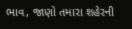ભાવ, જાણો તમારા શહેરની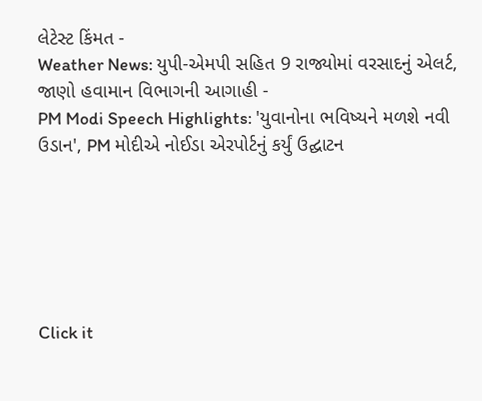લેટેસ્ટ કિંમત -
Weather News: યુપી-એમપી સહિત 9 રાજ્યોમાં વરસાદનું એલર્ટ, જાણો હવામાન વિભાગની આગાહી -
PM Modi Speech Highlights: 'યુવાનોના ભવિષ્યને મળશે નવી ઉડાન', PM મોદીએ નોઈડા એરપોર્ટનું કર્યું ઉદ્ઘાટન






Click it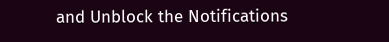and Unblock the Notifications